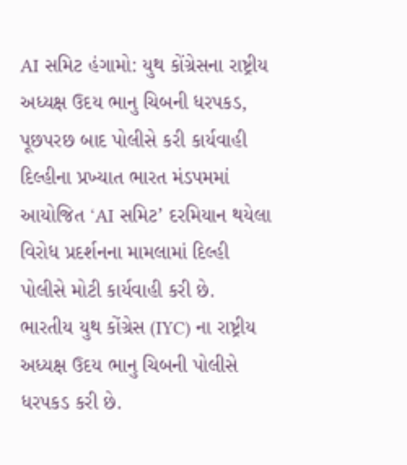AI સમિટ હંગામો: યુથ કોંગ્રેસના રાષ્ટ્રીય અધ્યક્ષ ઉદય ભાનુ ચિબની ધરપકડ, પૂછપરછ બાદ પોલીસે કરી કાર્યવાહી
દિલ્હીના પ્રખ્યાત ભારત મંડપમમાં આયોજિત ‘AI સમિટ’ દરમિયાન થયેલા વિરોધ પ્રદર્શનના મામલામાં દિલ્હી પોલીસે મોટી કાર્યવાહી કરી છે. ભારતીય યુથ કોંગ્રેસ (IYC) ના રાષ્ટ્રીય અધ્યક્ષ ઉદય ભાનુ ચિબની પોલીસે ધરપકડ કરી છે.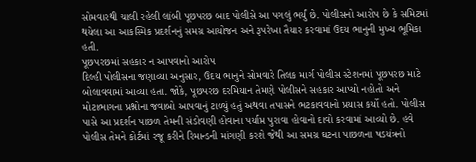સોમવારથી ચાલી રહેલી લાંબી પૂછપરછ બાદ પોલીસે આ પગલું ભર્યું છે. પોલીસનો આરોપ છે કે સમિટમાં થયેલા આ આકસ્મિક પ્રદર્શનનું સમગ્ર આયોજન અને રૂપરેખા તૈયાર કરવામાં ઉદય ભાનુની મુખ્ય ભૂમિકા હતી.
પૂછપરછમાં સહકાર ન આપવાનો આરોપ
દિલ્હી પોલીસના જણાવ્યા અનુસાર, ઉદય ભાનુને સોમવારે તિલક માર્ગ પોલીસ સ્ટેશનમાં પૂછપરછ માટે બોલાવવામાં આવ્યા હતા. જોકે, પૂછપરછ દરમિયાન તેમણે પોલીસને સહકાર આપ્યો નહોતો અને મોટાભાગના પ્રશ્નોના જવાબો આપવાનું ટાળ્યું હતું અથવા તપાસને ભટકાવવાનો પ્રયાસ કર્યો હતો. પોલીસ પાસે આ પ્રદર્શન પાછળ તેમની સંડોવણી હોવાના પર્યાપ્ત પુરાવા હોવાનો દાવો કરવામાં આવ્યો છે. હવે પોલીસ તેમને કોર્ટમાં રજૂ કરીને રિમાન્ડની માંગણી કરશે જેથી આ સમગ્ર ઘટના પાછળના ષડયંત્રનો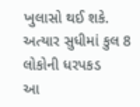ખુલાસો થઈ શકે.
અત્યાર સુધીમાં કુલ 8 લોકોની ધરપકડ
આ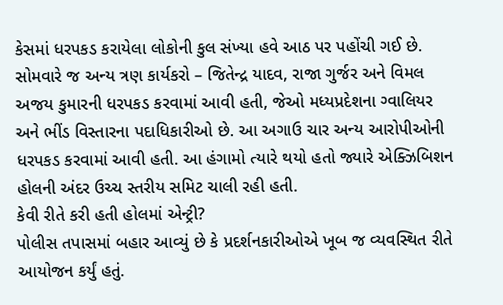કેસમાં ધરપકડ કરાયેલા લોકોની કુલ સંખ્યા હવે આઠ પર પહોંચી ગઈ છે. સોમવારે જ અન્ય ત્રણ કાર્યકરો – જિતેન્દ્ર યાદવ, રાજા ગુર્જર અને વિમલ અજય કુમારની ધરપકડ કરવામાં આવી હતી, જેઓ મધ્યપ્રદેશના ગ્વાલિયર અને ભીંડ વિસ્તારના પદાધિકારીઓ છે. આ અગાઉ ચાર અન્ય આરોપીઓની ધરપકડ કરવામાં આવી હતી. આ હંગામો ત્યારે થયો હતો જ્યારે એક્ઝિબિશન હોલની અંદર ઉચ્ચ સ્તરીય સમિટ ચાલી રહી હતી.
કેવી રીતે કરી હતી હોલમાં એન્ટ્રી?
પોલીસ તપાસમાં બહાર આવ્યું છે કે પ્રદર્શનકારીઓએ ખૂબ જ વ્યવસ્થિત રીતે આયોજન કર્યું હતું.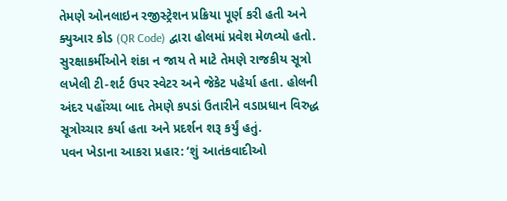તેમણે ઓનલાઇન રજીસ્ટ્રેશન પ્રક્રિયા પૂર્ણ કરી હતી અને ક્યુઆર કોડ (QR Code) દ્વારા હોલમાં પ્રવેશ મેળવ્યો હતો. સુરક્ષાકર્મીઓને શંકા ન જાય તે માટે તેમણે રાજકીય સૂત્રો લખેલી ટી-શર્ટ ઉપર સ્વેટર અને જેકેટ પહેર્યા હતા. હોલની અંદર પહોંચ્યા બાદ તેમણે કપડાં ઉતારીને વડાપ્રધાન વિરુદ્ધ સૂત્રોચ્ચાર કર્યા હતા અને પ્રદર્શન શરૂ કર્યું હતું.
પવન ખેડાના આકરા પ્રહાર: ‘શું આતંકવાદીઓ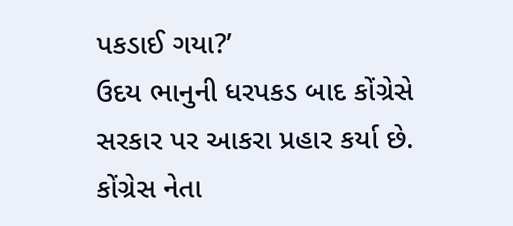પકડાઈ ગયા?’
ઉદય ભાનુની ધરપકડ બાદ કોંગ્રેસે સરકાર પર આકરા પ્રહાર કર્યા છે. કોંગ્રેસ નેતા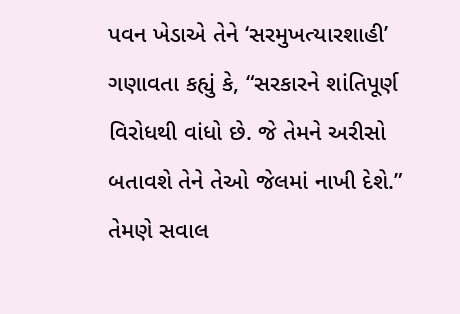પવન ખેડાએ તેને ‘સરમુખત્યારશાહી’ ગણાવતા કહ્યું કે, “સરકારને શાંતિપૂર્ણ વિરોધથી વાંધો છે. જે તેમને અરીસો બતાવશે તેને તેઓ જેલમાં નાખી દેશે.” તેમણે સવાલ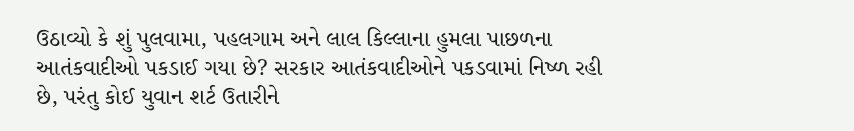ઉઠાવ્યો કે શું પુલવામા, પહલગામ અને લાલ કિલ્લાના હુમલા પાછળના આતંકવાદીઓ પકડાઈ ગયા છે? સરકાર આતંકવાદીઓને પકડવામાં નિષ્ળ રહી છે, પરંતુ કોઈ યુવાન શર્ટ ઉતારીને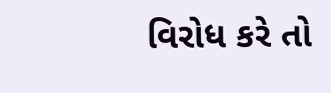વિરોધ કરે તો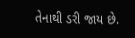તેનાથી ડરી જાય છે.